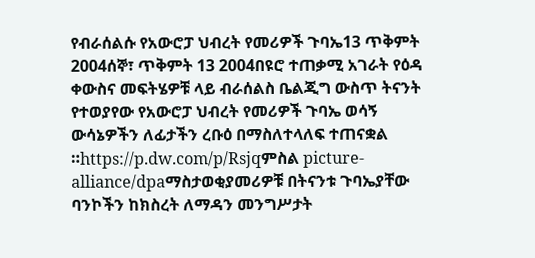የብራሰልሱ የአውሮፓ ህብረት የመሪዎች ጉባኤ13 ጥቅምት 2004ሰኞ፣ ጥቅምት 13 2004በዩሮ ተጠቃሚ አገራት የዕዳ ቀውስና መፍትሄዎቹ ላይ ብራሰልስ ቤልጂግ ውስጥ ትናንት የተወያየው የአውሮፓ ህብረት የመሪዎች ጉባኤ ወሳኝ ውሳኔዎችን ለፊታችን ረቡዕ በማስለተላለፍ ተጠናቋል ።https://p.dw.com/p/Rsjqምስል picture-alliance/dpaማስታወቂያመሪዎቹ በትናንቱ ጉባኤያቸው ባንኮችን ከክስረት ለማዳን መንግሥታት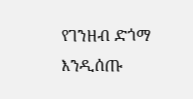የገንዘብ ድጎማ እንዲሰጡ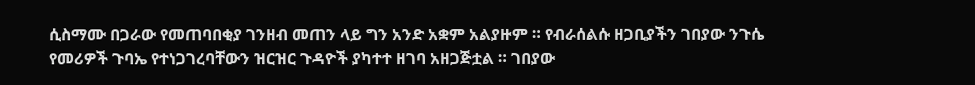ሲስማሙ በጋራው የመጠባበቂያ ገንዘብ መጠን ላይ ግን አንድ አቋም አልያዙም ። የብራሰልሱ ዘጋቢያችን ገበያው ንጉሴ የመሪዎች ጉባኤ የተነጋገረባቸውን ዝርዝር ጉዳዮች ያካተተ ዘገባ አዘጋጅቷል ። ገበያው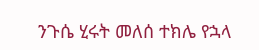ንጉሴ ሂሩት መለሰ ተክሌ የኋላ